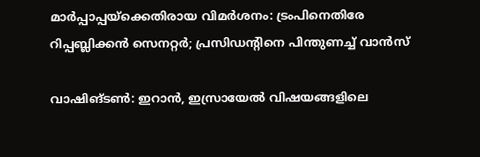മാർപ്പാപ്പയ്ക്കെതിരായ വിമർശനം: ട്രംപിനെതിരേ റിപ്പബ്ലിക്കൻ സെനറ്റർ; പ്രസിഡന്റിനെ പിന്തുണച്ച് വാൻസ്

വാഷിങ്ടൺ: ഇറാൻ, ഇസ്രായേൽ വിഷയങ്ങളിലെ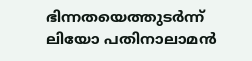ഭിന്നതയെത്തുടർന്ന് ലിയോ പതിനാലാമൻ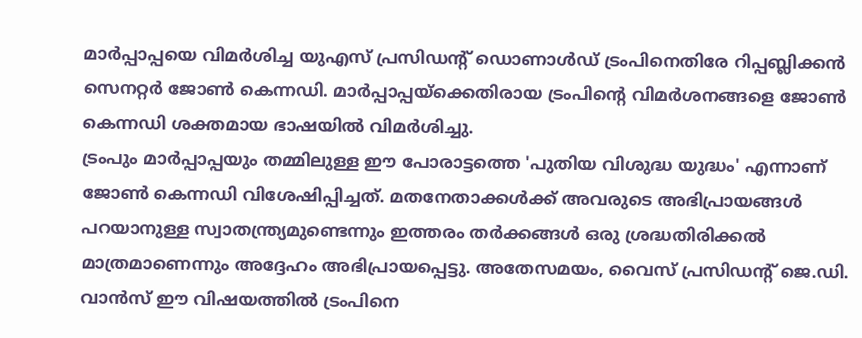മാർപ്പാപ്പയെ വിമർശിച്ച യുഎസ് പ്രസിഡന്റ് ഡൊണാൾഡ് ട്രംപിനെതിരേ റിപ്പബ്ലിക്കൻ സെനറ്റർ ജോൺ കെന്നഡി. മാർപ്പാപ്പയ്ക്കെതിരായ ട്രംപിന്റെ വിമർശനങ്ങളെ ജോൺ കെന്നഡി ശക്തമായ ഭാഷയിൽ വിമർശിച്ചു.
ട്രംപും മാർപ്പാപ്പയും തമ്മിലുള്ള ഈ പോരാട്ടത്തെ 'പുതിയ വിശുദ്ധ യുദ്ധം' എന്നാണ് ജോൺ കെന്നഡി വിശേഷിപ്പിച്ചത്. മതനേതാക്കൾക്ക് അവരുടെ അഭിപ്രായങ്ങൾ പറയാനുള്ള സ്വാതന്ത്ര്യമുണ്ടെന്നും ഇത്തരം തർക്കങ്ങൾ ഒരു ശ്രദ്ധതിരിക്കൽ മാത്രമാണെന്നും അദ്ദേഹം അഭിപ്രായപ്പെട്ടു. അതേസമയം, വൈസ് പ്രസിഡന്റ് ജെ.ഡി. വാൻസ് ഈ വിഷയത്തിൽ ട്രംപിനെ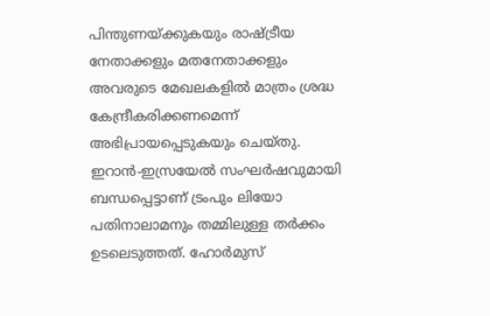പിന്തുണയ്ക്കുകയും രാഷ്ട്രീയ നേതാക്കളും മതനേതാക്കളും അവരുടെ മേഖലകളിൽ മാത്രം ശ്രദ്ധ കേന്ദ്രീകരിക്കണമെന്ന് അഭിപ്രായപ്പെടുകയും ചെയ്തു.
ഇറാൻ-ഇസ്രയേൽ സംഘർഷവുമായി ബന്ധപ്പെട്ടാണ് ട്രംപും ലിയോ പതിനാലാമനും തമ്മിലുള്ള തർക്കം ഉടലെടുത്തത്. ഹോർമുസ്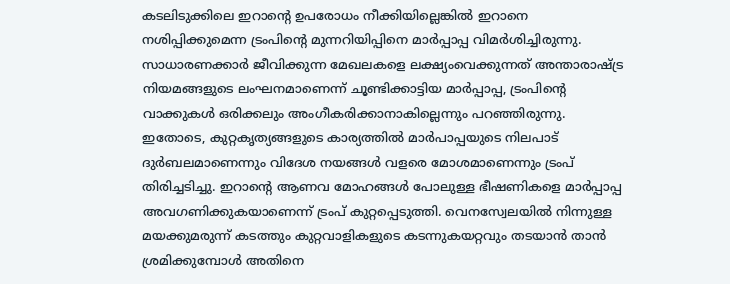കടലിടുക്കിലെ ഇറാന്റെ ഉപരോധം നീക്കിയില്ലെങ്കിൽ ഇറാനെ നശിപ്പിക്കുമെന്ന ട്രംപിന്റെ മുന്നറിയിപ്പിനെ മാർപ്പാപ്പ വിമർശിച്ചിരുന്നു. സാധാരണക്കാർ ജീവിക്കുന്ന മേഖലകളെ ലക്ഷ്യംവെക്കുന്നത് അന്താരാഷ്ട്ര നിയമങ്ങളുടെ ലംഘനമാണെന്ന് ചൂണ്ടിക്കാട്ടിയ മാർപ്പാപ്പ, ട്രംപിന്റെ വാക്കുകൾ ഒരിക്കലും അംഗീകരിക്കാനാകില്ലെന്നും പറഞ്ഞിരുന്നു.
ഇതോടെ, കുറ്റകൃത്യങ്ങളുടെ കാര്യത്തിൽ മാർപാപ്പയുടെ നിലപാട് ദുർബലമാണെന്നും വിദേശ നയങ്ങൾ വളരെ മോശമാണെന്നും ട്രംപ് തിരിച്ചടിച്ചു. ഇറാന്റെ ആണവ മോഹങ്ങൾ പോലുള്ള ഭീഷണികളെ മാർപ്പാപ്പ അവഗണിക്കുകയാണെന്ന് ട്രംപ് കുറ്റപ്പെടുത്തി. വെനസ്വേലയിൽ നിന്നുള്ള മയക്കുമരുന്ന് കടത്തും കുറ്റവാളികളുടെ കടന്നുകയറ്റവും തടയാൻ താൻ ശ്രമിക്കുമ്പോൾ അതിനെ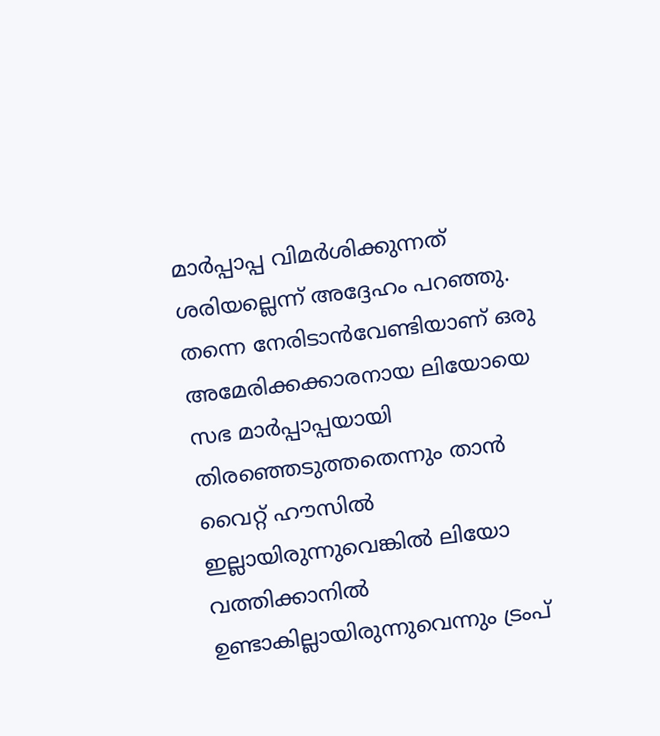മാർപ്പാപ്പ വിമർശിക്കുന്നത് ശരിയല്ലെന്ന് അദ്ദേഹം പറഞ്ഞു. തന്നെ നേരിടാൻവേണ്ടിയാണ് ഒരു അമേരിക്കക്കാരനായ ലിയോയെ സഭ മാർപ്പാപ്പയായി തിരഞ്ഞെടുത്തതെന്നും താൻ വൈറ്റ് ഹൗസിൽ ഇല്ലായിരുന്നുവെങ്കിൽ ലിയോ വത്തിക്കാനിൽ ഉണ്ടാകില്ലായിരുന്നുവെന്നും ട്രംപ്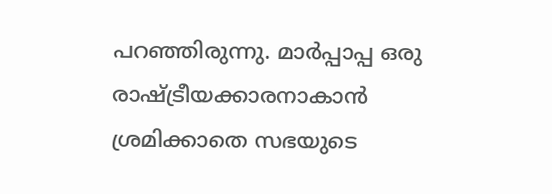പറഞ്ഞിരുന്നു. മാർപ്പാപ്പ ഒരു രാഷ്ട്രീയക്കാരനാകാൻ ശ്രമിക്കാതെ സഭയുടെ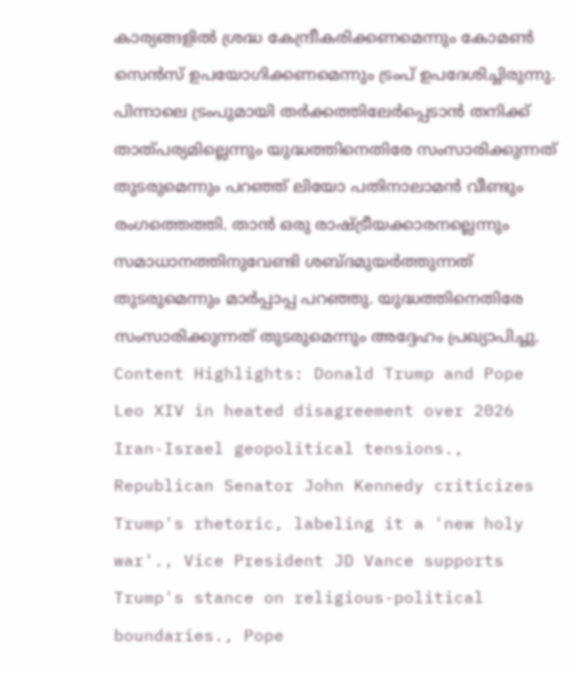കാര്യങ്ങളിൽ ശ്രദ്ധ കേന്ദ്രീകരിക്കണമെന്നും കോമൺ സെൻസ് ഉപയോഗിക്കണമെന്നും ട്രംപ് ഉപദേശിച്ചിരുന്നു.
പിന്നാലെ ട്രംപുമായി തർക്കത്തിലേർപ്പെടാൻ തനിക്ക് താത്പര്യമില്ലെന്നും യുദ്ധത്തിനെതിരേ സംസാരിക്കുന്നത് തുടരുമെന്നും പറഞ്ഞ് ലിയോ പതിനാലാമൻ വീണ്ടും രംഗത്തെത്തി. താൻ ഒരു രാഷ്ട്രീയക്കാരനല്ലെന്നും സമാധാനത്തിനുവേണ്ടി ശബ്ദമുയർത്തുന്നത് തുടരുമെന്നും മാർപ്പാപ്പ പറഞ്ഞു. യുദ്ധത്തിനെതിരേ സംസാരിക്കുന്നത് തുടരുമെന്നും അദ്ദേഹം പ്രഖ്യാപിച്ചു.
Content Highlights: Donald Trump and Pope Leo XIV in heated disagreement over 2026 Iran-Israel geopolitical tensions., Republican Senator John Kennedy criticizes Trump's rhetoric, labeling it a 'new holy war'., Vice President JD Vance supports Trump's stance on religious-political boundaries., Pope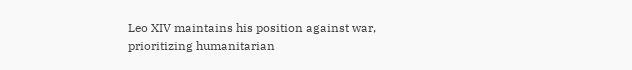Leo XIV maintains his position against war, prioritizing humanitarian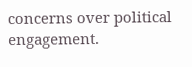concerns over political engagement.